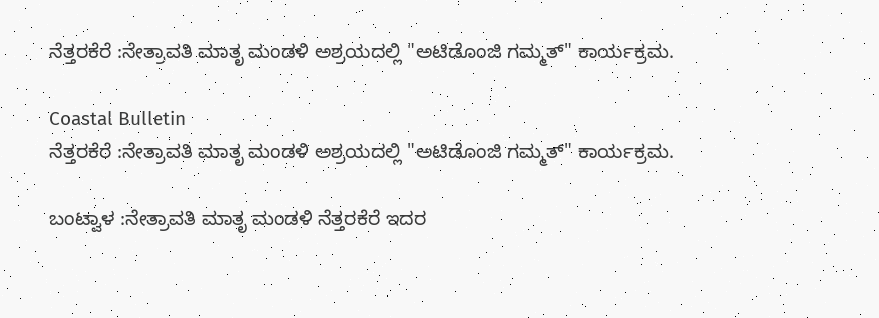ನೆತ್ತರಕೆರೆ :ನೇತ್ರಾವತಿ ಮಾತೃ ಮಂಡಳಿ ಅಶ್ರಯದಲ್ಲಿ "ಅಟಿಡೊಂಜಿ ಗಮ್ಮತ್" ಕಾರ್ಯಕ್ರಮ.

Coastal Bulletin
ನೆತ್ತರಕೆರೆ :ನೇತ್ರಾವತಿ ಮಾತೃ ಮಂಡಳಿ ಅಶ್ರಯದಲ್ಲಿ "ಅಟಿಡೊಂಜಿ ಗಮ್ಮತ್" ಕಾರ್ಯಕ್ರಮ.

ಬಂಟ್ವಾಳ :ನೇತ್ರಾವತಿ ಮಾತೃ ಮಂಡಳಿ ನೆತ್ತರಕೆರೆ ಇದರ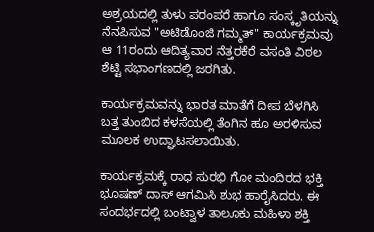ಅಶ್ರಯದಲ್ಲಿ ತುಳು ಪರಂಪರೆ ಹಾಗೂ ಸಂಸ್ಕೃತಿಯನ್ನು ನೆನಪಿಸುವ "ಅಟಿಡೊಂಜಿ ಗಮ್ಮತ್" ಕಾರ್ಯಕ್ರಮವು ಆ 11ರಂದು ಆದಿತ್ಯವಾರ ನೆತ್ತರಕೆರೆ ವಸಂತಿ ವಿಠಲ ಶೆಟ್ಟಿ ಸಭಾಂಗಣದಲ್ಲಿ ಜರಗಿತು.

ಕಾರ್ಯಕ್ರಮವನ್ನು ಭಾರತ ಮಾತೆಗೆ ದೀಪ ಬೆಳಗಿಸಿ ಬತ್ತ ತುಂಬಿದ ಕಳಸೆಯಲ್ಲಿ ತೆಂಗಿನ ಹೂ ಅರಳಿಸುವ ಮೂಲಕ ಉದ್ಘಾಟಸಲಾಯಿತು.

ಕಾರ್ಯಕ್ರಮಕ್ಕೆ ರಾಧ ಸುರಭಿ ಗೋ ಮಂದಿರದ ಭಕ್ತಿ ಭೂಷಣ್ ದಾಸ್ ಆಗಮಿಸಿ ಶುಭ ಹಾರೈಸಿದರು. ಈ ಸಂದರ್ಭದಲ್ಲಿ ಬಂಟ್ವಾಳ ತಾಲೂಕು ಮಹಿಳಾ ಶಕ್ತಿ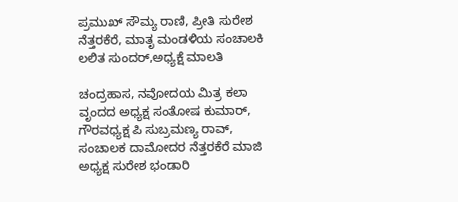ಪ್ರಮುಖ್ ಸೌಮ್ಯ ರಾಣಿ, ಪ್ರೀತಿ ಸುರೇಶ ನೆತ್ತರಕೆರೆ, ಮಾತೃ ಮಂಡಳಿಯ ಸಂಚಾಲಕಿ ಲಲಿತ ಸುಂದರ್,ಅಧ್ಯಕ್ಷೆ ಮಾಲತಿ

ಚಂದ್ರಹಾಸ, ನವೋದಯ ಮಿತ್ರ ಕಲಾ ವೃಂದದ ಅಧ್ಯಕ್ಷ ಸಂತೋಷ ಕುಮಾರ್, ಗೌರವಧ್ಯಕ್ಷ ಪಿ ಸುಬ್ರಮಣ್ಯ ರಾವ್, ಸಂಚಾಲಕ ದಾಮೋದರ ನೆತ್ತರಕೆರೆ ಮಾಜಿ ಅಧ್ಯಕ್ಷ ಸುರೇಶ ಭಂಡಾರಿ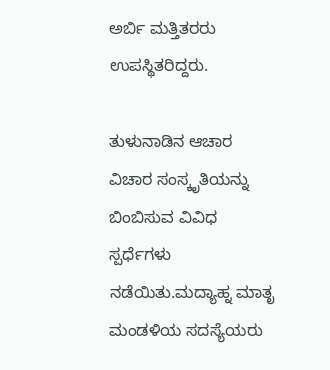ಅರ್ಬಿ ಮತ್ತಿತರರು ಉಪಸ್ಥಿತರಿದ್ದರು.

ತುಳುನಾಡಿನ ಆಚಾರ ವಿಚಾರ ಸಂಸ್ಕೃತಿಯನ್ನು ಬಿಂಬಿಸುವ ವಿವಿಧ ಸ್ಪರ್ಧೆಗಳು ನಡೆಯಿತು.ಮದ್ಯಾಹ್ನ ಮಾತೃ ಮಂಡಳಿಯ ಸದಸ್ಯೆಯರು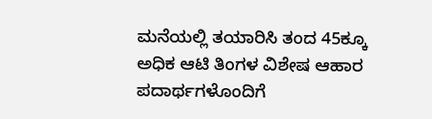ಮನೆಯಲ್ಲಿ ತಯಾರಿಸಿ ತಂದ 45ಕ್ಕೂ ಅಧಿಕ ಆಟಿ ತಿಂಗಳ ವಿಶೇಷ ಆಹಾರ ಪದಾರ್ಥಗಳೊಂದಿಗೆ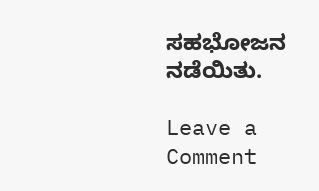ಸಹಭೋಜನ ನಡೆಯಿತು.

Leave a Comment